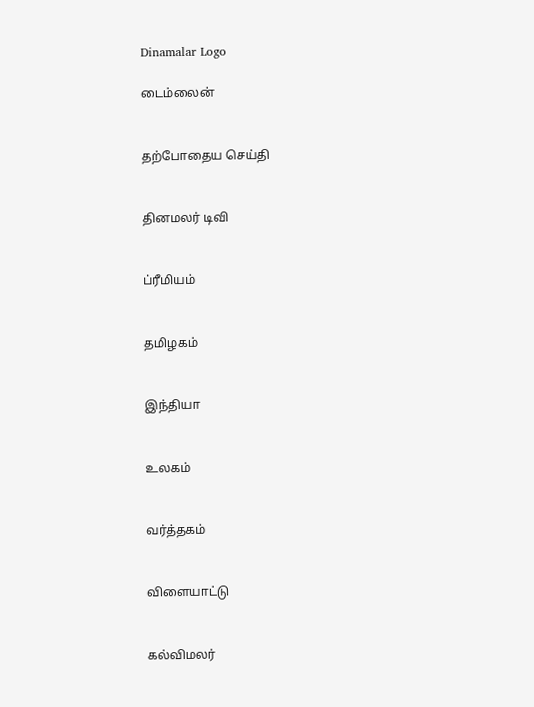Dinamalar Logo

டைம்லைன்


தற்போதைய செய்தி


தினமலர் டிவி


ப்ரீமியம்


தமிழகம்


இந்தியா


உலகம்


வர்த்தகம்


விளையாட்டு


கல்விமலர்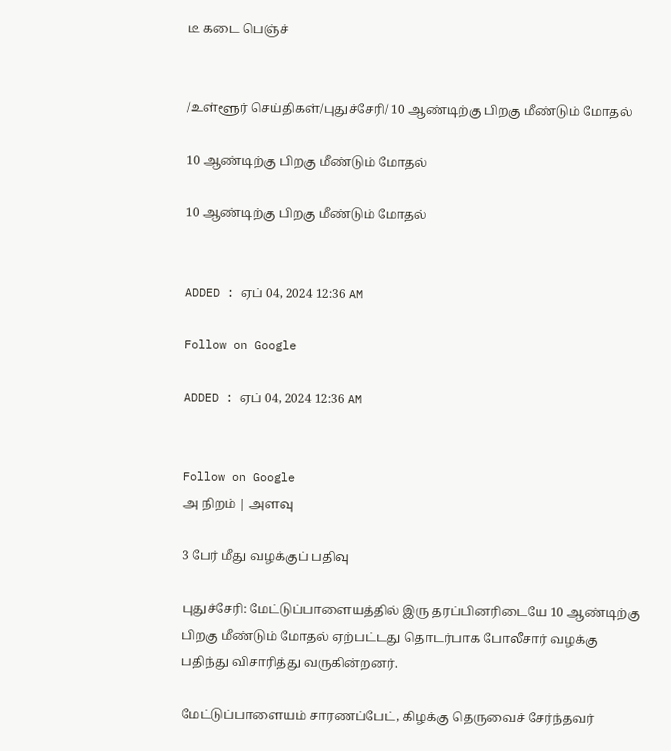டீ கடை பெஞ்ச்


/உள்ளூர் செய்திகள்/புதுச்சேரி/ 10 ஆண்டிற்கு பிறகு மீண்டும் மோதல்

10 ஆண்டிற்கு பிறகு மீண்டும் மோதல்

10 ஆண்டிற்கு பிறகு மீண்டும் மோதல்


ADDED : ஏப் 04, 2024 12:36 AM

Follow on Google

ADDED : ஏப் 04, 2024 12:36 AM


Follow on Google
அ நிறம் | அளவு

3 பேர் மீது வழக்குப் பதிவு

புதுச்சேரி: மேட்டுப்பாளையத்தில் இரு தரப்பினரிடையே 10 ஆண்டிற்கு பிறகு மீண்டும் மோதல் ஏற்பட்டது தொடர்பாக போலீசார் வழக்கு பதிந்து விசாரித்து வருகின்றனர்.

மேட்டுப்பாளையம் சாரணப்பேட், கிழக்கு தெருவைச் சேர்ந்தவர்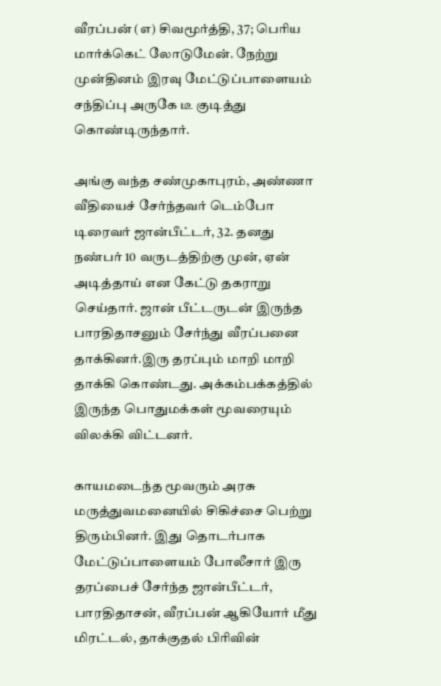வீரப்பன் (எ) சிவமூர்த்தி, 37; பெரிய மார்க்கெட் லோடுமேன். நேற்று முன்தினம் இரவு மேட்டுப்பாளையம் சந்திப்பு அருகே டீ குடித்து கொண்டிருந்தார்.

அங்கு வந்த சண்முகாபுரம், அண்ணா வீதியைச் சேர்ந்தவர் டெம்போ டிரைவர் ஜான்பீட்டர், 32. தனது நண்பர் 10 வருடத்திற்கு முன், ஏன் அடித்தாய் என கேட்டு தகராறு செய்தார். ஜான் பீட்டருடன் இருந்த பாரதிதாசனும் சேர்ந்து வீரப்பனை தாக்கினர்.இரு தரப்பும் மாறி மாறி தாக்கி கொண்டது. அக்கம்பக்கத்தில் இருந்த பொதுமக்கள் மூவரையும் விலக்கி விட்டனர்.

காயமடைந்த மூவரும் அரசு மருத்துவமனையில் சிகிச்சை பெற்று திரும்பினர். இது தொடர்பாக மேட்டுப்பாளையம் போலீசார் இரு தரப்பைச் சேர்ந்த ஜான்பீட்டர், பாரதிதாசன், வீரப்பன் ஆகியோர் மீது மிரட்டல், தாக்குதல் பிரிவின்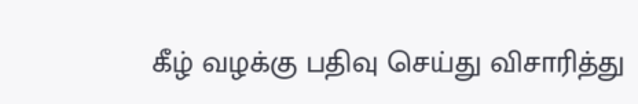கீழ் வழக்கு பதிவு செய்து விசாரித்து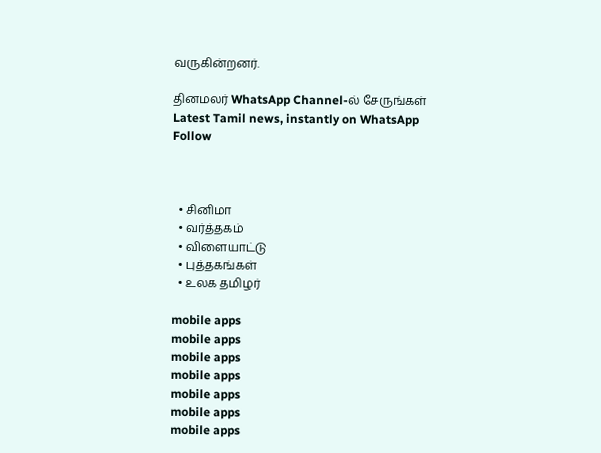வருகின்றனர்.

தினமலர் WhatsApp Channel-ல் சேருங்கள்
Latest Tamil news, instantly on WhatsApp
Follow



  • சினிமா
  • வர்த்தகம்
  • விளையாட்டு
  • புத்தகங்கள்
  • உலக தமிழர்

mobile apps
mobile apps
mobile apps
mobile apps
mobile apps
mobile apps
mobile apps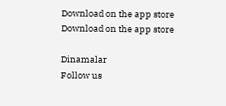Download on the app store
Download on the app store

Dinamalar
Follow us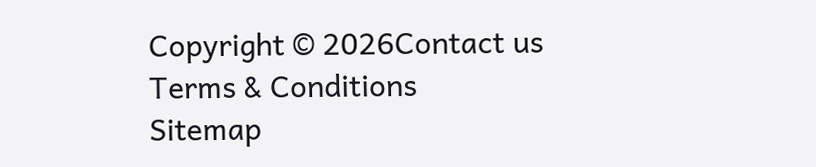Copyright © 2026Contact us
Terms & Conditions
Sitemap